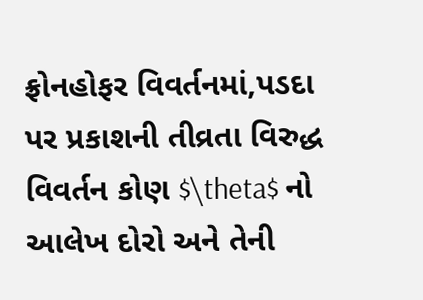ફ્રોનહોફર વિવર્તનમાં,પડદા પર પ્રકાશની તીવ્રતા વિરુદ્ધ વિવર્તન કોણ $\theta$ નો આલેખ દોરો અને તેની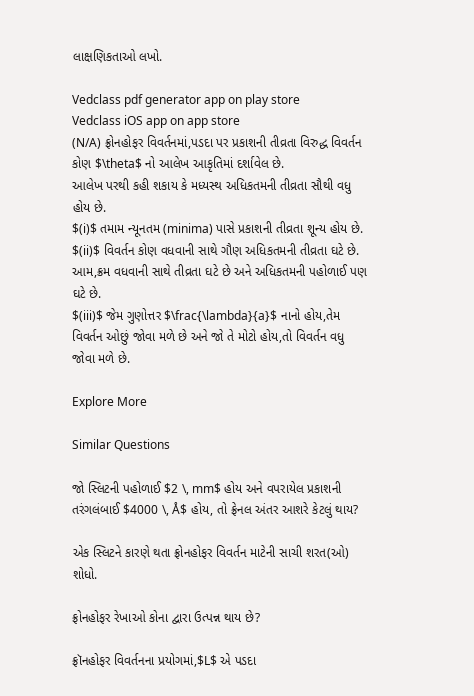લાક્ષણિકતાઓ લખો.

Vedclass pdf generator app on play store
Vedclass iOS app on app store
(N/A) ફ્રોનહોફર વિવર્તનમાં,પડદા પર પ્રકાશની તીવ્રતા વિરુદ્ધ વિવર્તન કોણ $\theta$ નો આલેખ આકૃતિમાં દર્શાવેલ છે.
આલેખ પરથી કહી શકાય કે મધ્યસ્થ અધિકતમની તીવ્રતા સૌથી વધુ હોય છે.
$(i)$ તમામ ન્યૂનતમ (minima) પાસે પ્રકાશની તીવ્રતા શૂન્ય હોય છે.
$(ii)$ વિવર્તન કોણ વધવાની સાથે ગૌણ અધિકતમની તીવ્રતા ઘટે છે. આમ,ક્રમ વધવાની સાથે તીવ્રતા ઘટે છે અને અધિકતમની પહોળાઈ પણ ઘટે છે.
$(iii)$ જેમ ગુણોત્તર $\frac{\lambda}{a}$ નાનો હોય,તેમ વિવર્તન ઓછું જોવા મળે છે અને જો તે મોટો હોય,તો વિવર્તન વધુ જોવા મળે છે.

Explore More

Similar Questions

જો સ્લિટની પહોળાઈ $2 \, mm$ હોય અને વપરાયેલ પ્રકાશની તરંગલંબાઈ $4000 \, Å$ હોય, તો ફ્રેનલ અંતર આશરે કેટલું થાય?

એક સ્લિટને કારણે થતા ફ્રોનહોફર વિવર્તન માટેની સાચી શરત(ઓ) શોધો.

ફ્રોનહોફર રેખાઓ કોના દ્વારા ઉત્પન્ન થાય છે?

ફ્રૉનહોફર વિવર્તનના પ્રયોગમાં,$L$ એ પડદા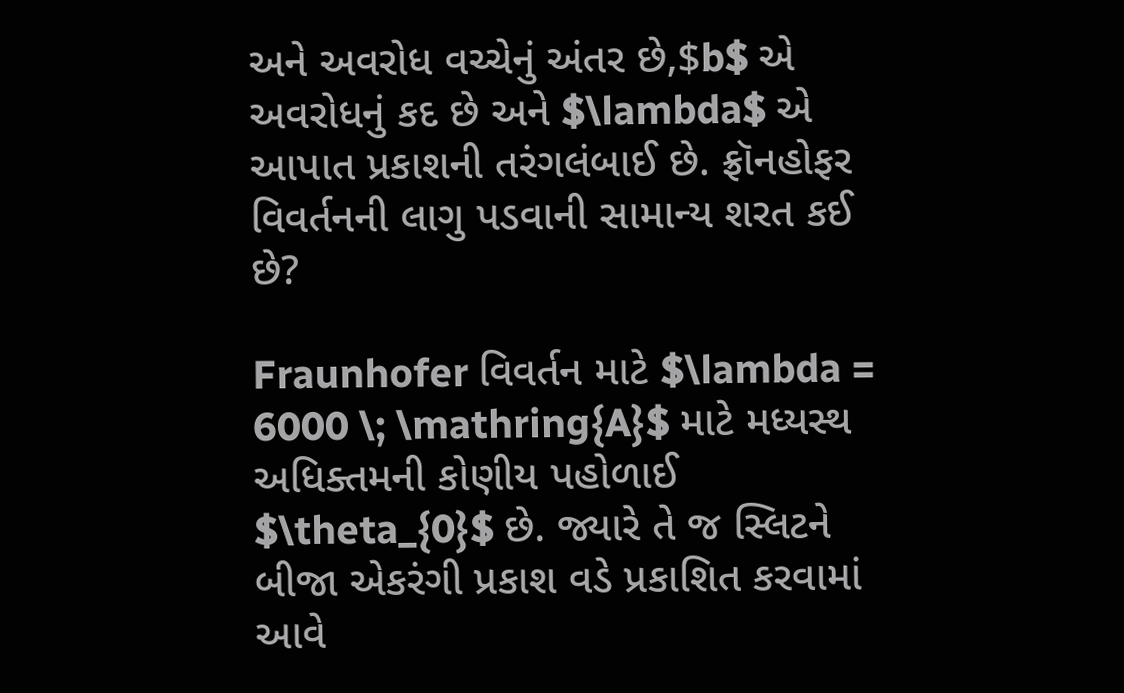અને અવરોધ વચ્ચેનું અંતર છે,$b$ એ અવરોધનું કદ છે અને $\lambda$ એ આપાત પ્રકાશની તરંગલંબાઈ છે. ફ્રૉનહોફર વિવર્તનની લાગુ પડવાની સામાન્ય શરત કઈ છે?

Fraunhofer વિવર્તન માટે $\lambda = 6000 \; \mathring{A}$ માટે મધ્યસ્થ અધિક્તમની કોણીય પહોળાઈ $\theta_{0}$ છે. જ્યારે તે જ સ્લિટને બીજા એકરંગી પ્રકાશ વડે પ્રકાશિત કરવામાં આવે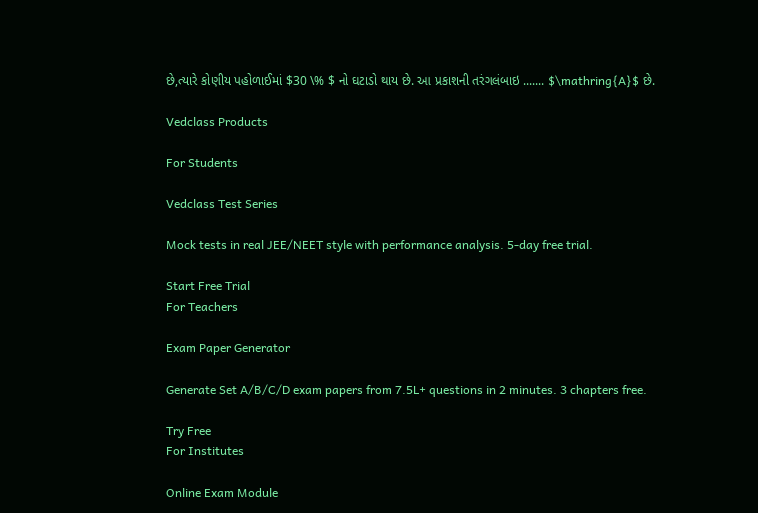છે,ત્યારે કોણીય પહોળાઈમાં $30 \% $ નો ઘટાડો થાય છે. આ પ્રકાશની તરંગલંબાઇ ....... $\mathring{A}$ છે.

Vedclass Products

For Students

Vedclass Test Series

Mock tests in real JEE/NEET style with performance analysis. 5-day free trial.

Start Free Trial
For Teachers

Exam Paper Generator

Generate Set A/B/C/D exam papers from 7.5L+ questions in 2 minutes. 3 chapters free.

Try Free
For Institutes

Online Exam Module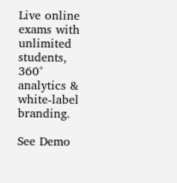Live online exams with unlimited students, 360° analytics & white-label branding.

See Demo